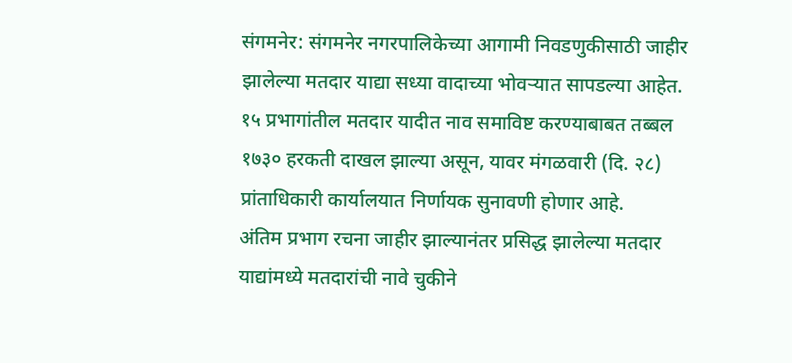संगमनेर: संगमनेर नगरपालिकेच्या आगामी निवडणुकीसाठी जाहीर झालेल्या मतदार याद्या सध्या वादाच्या भोवऱ्यात सापडल्या आहेत. १५ प्रभागांतील मतदार यादीत नाव समाविष्ट करण्याबाबत तब्बल १७३० हरकती दाखल झाल्या असून, यावर मंगळवारी (दि. २८) प्रांताधिकारी कार्यालयात निर्णायक सुनावणी होणार आहे.
अंतिम प्रभाग रचना जाहीर झाल्यानंतर प्रसिद्ध झालेल्या मतदार याद्यांमध्ये मतदारांची नावे चुकीने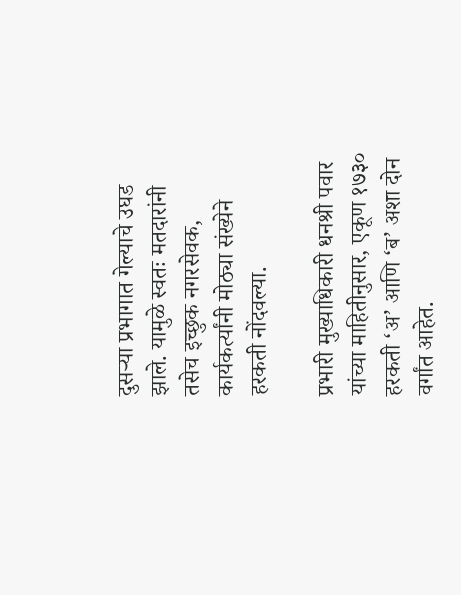दुसऱ्या प्रभागात गेल्याचे उघड झाले. यामुळे स्वतः मतदारांनी तसेच इच्छुक नगरसेवक, कार्यकर्त्यांनी मोठ्या संख्येने हरकती नोंदवल्या.

प्रभारी मुख्याधिकारी धनश्री पवार यांच्या माहितीनुसार, एकूण १७३० हरकती ‘अ’ आणि ‘ब’ अशा दोन वर्गांत आहेत.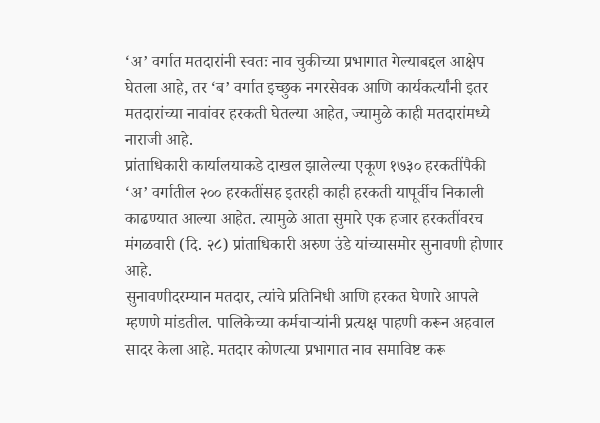‘अ’ वर्गात मतदारांनी स्वतः नाव चुकीच्या प्रभागात गेल्याबद्दल आक्षेप घेतला आहे, तर ‘ब’ वर्गात इच्छुक नगरसेवक आणि कार्यकर्त्यांनी इतर मतदारांच्या नावांवर हरकती घेतल्या आहेत, ज्यामुळे काही मतदारांमध्ये नाराजी आहे.
प्रांताधिकारी कार्यालयाकडे दाखल झालेल्या एकूण १७३० हरकतींपैकी ‘अ’ वर्गातील २०० हरकतींसह इतरही काही हरकती यापूर्वीच निकाली काढण्यात आल्या आहेत. त्यामुळे आता सुमारे एक हजार हरकतींवरच मंगळवारी (दि. २८) प्रांताधिकारी अरुण उंडे यांच्यासमोर सुनावणी होणार आहे.
सुनावणीदरम्यान मतदार, त्यांचे प्रतिनिधी आणि हरकत घेणारे आपले म्हणणे मांडतील. पालिकेच्या कर्मचाऱ्यांनी प्रत्यक्ष पाहणी करून अहवाल सादर केला आहे. मतदार कोणत्या प्रभागात नाव समाविष्ट करू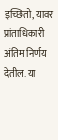इच्छितो, यावर प्रांताधिकारी अंतिम निर्णय देतील. या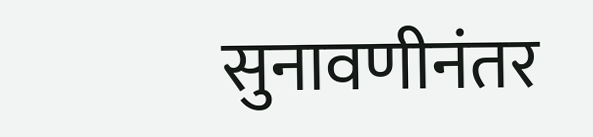सुनावणीनंतर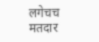लगेचच मतदार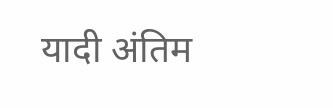यादी अंतिम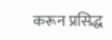करून प्रसिद्ध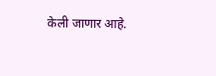केली जाणार आहे.